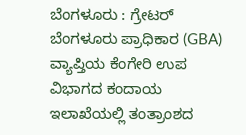ಬೆಂಗಳೂರು : ಗ್ರೇಟರ್ ಬೆಂಗಳೂರು ಪ್ರಾಧಿಕಾರ (GBA) ವ್ಯಾಪ್ತಿಯ ಕೆಂಗೇರಿ ಉಪ ವಿಭಾಗದ ಕಂದಾಯ ಇಲಾಖೆಯಲ್ಲಿ ತಂತ್ರಾಂಶದ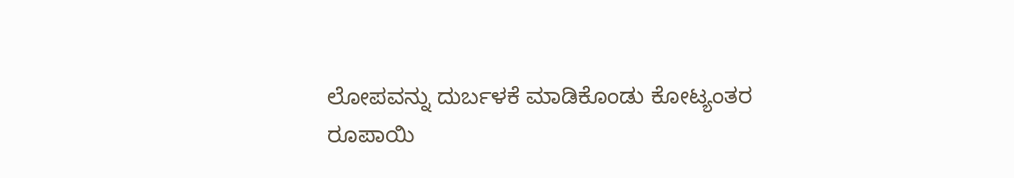ಲೋಪವನ್ನು ದುರ್ಬಳಕೆ ಮಾಡಿಕೊಂಡು ಕೋಟ್ಯಂತರ ರೂಪಾಯಿ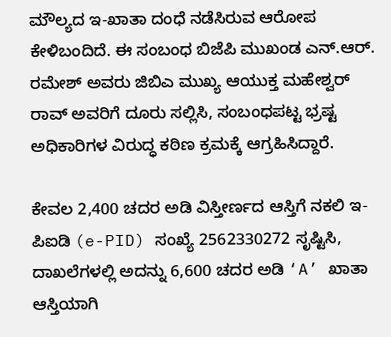ಮೌಲ್ಯದ ಇ-ಖಾತಾ ದಂಧೆ ನಡೆಸಿರುವ ಆರೋಪ ಕೇಳಿಬಂದಿದೆ. ಈ ಸಂಬಂಧ ಬಿಜೆಪಿ ಮುಖಂಡ ಎನ್.ಆರ್. ರಮೇಶ್ ಅವರು ಜಿಬಿಎ ಮುಖ್ಯ ಆಯುಕ್ತ ಮಹೇಶ್ವರ್ ರಾವ್ ಅವರಿಗೆ ದೂರು ಸಲ್ಲಿಸಿ, ಸಂಬಂಧಪಟ್ಟ ಭ್ರಷ್ಟ ಅಧಿಕಾರಿಗಳ ವಿರುದ್ಧ ಕಠಿಣ ಕ್ರಮಕ್ಕೆ ಆಗ್ರಹಿಸಿದ್ದಾರೆ.

ಕೇವಲ 2,400 ಚದರ ಅಡಿ ವಿಸ್ತೀರ್ಣದ ಆಸ್ತಿಗೆ ನಕಲಿ ಇ-ಪಿಐಡಿ (e-PID) ಸಂಖ್ಯೆ 2562330272 ಸೃಷ್ಟಿಸಿ, ದಾಖಲೆಗಳಲ್ಲಿ ಅದನ್ನು 6,600 ಚದರ ಅಡಿ ‘A’ ಖಾತಾ ಆಸ್ತಿಯಾಗಿ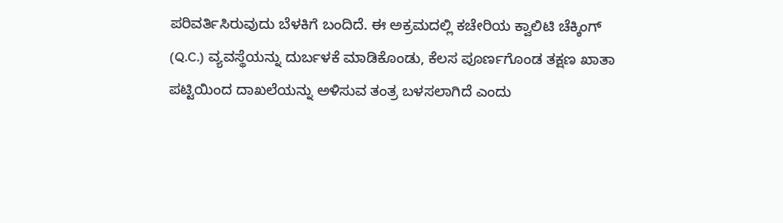ಪರಿವರ್ತಿಸಿರುವುದು ಬೆಳಕಿಗೆ ಬಂದಿದೆ. ಈ ಅಕ್ರಮದಲ್ಲಿ ಕಚೇರಿಯ ಕ್ವಾಲಿಟಿ ಚೆಕ್ಕಿಂಗ್ (Q.C.) ವ್ಯವಸ್ಥೆಯನ್ನು ದುರ್ಬಳಕೆ ಮಾಡಿಕೊಂಡು, ಕೆಲಸ ಪೂರ್ಣಗೊಂಡ ತಕ್ಷಣ ಖಾತಾ ಪಟ್ಟಿಯಿಂದ ದಾಖಲೆಯನ್ನು ಅಳಿಸುವ ತಂತ್ರ ಬಳಸಲಾಗಿದೆ ಎಂದು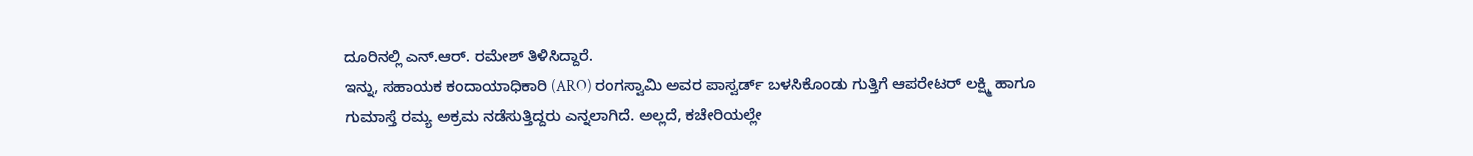ದೂರಿನಲ್ಲಿ ಎನ್.ಆರ್. ರಮೇಶ್ ತಿಳಿಸಿದ್ದಾರೆ.
ಇನ್ನು, ಸಹಾಯಕ ಕಂದಾಯಾಧಿಕಾರಿ (ARO) ರಂಗಸ್ವಾಮಿ ಅವರ ಪಾಸ್ವರ್ಡ್ ಬಳಸಿಕೊಂಡು ಗುತ್ತಿಗೆ ಆಪರೇಟರ್ ಲಕ್ಷ್ಮಿ ಹಾಗೂ ಗುಮಾಸ್ತೆ ರಮ್ಯ ಅಕ್ರಮ ನಡೆಸುತ್ತಿದ್ದರು ಎನ್ನಲಾಗಿದೆ. ಅಲ್ಲದೆ, ಕಚೇರಿಯಲ್ಲೇ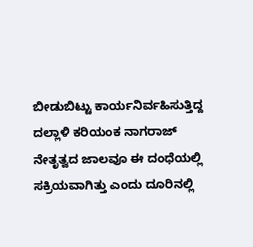ಬೀಡುಬಿಟ್ಟು ಕಾರ್ಯನಿರ್ವಹಿಸುತ್ತಿದ್ದ ದಲ್ಲಾಳಿ ಕರಿಯಂಕ ನಾಗರಾಜ್ ನೇತೃತ್ವದ ಜಾಲವೂ ಈ ದಂಧೆಯಲ್ಲಿ ಸಕ್ರಿಯವಾಗಿತ್ತು ಎಂದು ದೂರಿನಲ್ಲಿ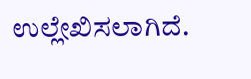ಉಲ್ಲೇಖಿಸಲಾಗಿದೆ.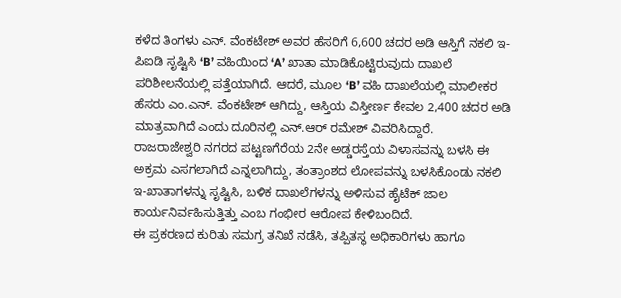ಕಳೆದ ತಿಂಗಳು ಎನ್. ವೆಂಕಟೇಶ್ ಅವರ ಹೆಸರಿಗೆ 6,600 ಚದರ ಅಡಿ ಆಸ್ತಿಗೆ ನಕಲಿ ಇ-ಪಿಐಡಿ ಸೃಷ್ಟಿಸಿ ‘B’ ವಹಿಯಿಂದ ‘A’ ಖಾತಾ ಮಾಡಿಕೊಟ್ಟಿರುವುದು ದಾಖಲೆ ಪರಿಶೀಲನೆಯಲ್ಲಿ ಪತ್ತೆಯಾಗಿದೆ. ಆದರೆ, ಮೂಲ ‘B’ ವಹಿ ದಾಖಲೆಯಲ್ಲಿ ಮಾಲೀಕರ ಹೆಸರು ಎಂ.ಎನ್. ವೆಂಕಟೇಶ್ ಆಗಿದ್ದು, ಆಸ್ತಿಯ ವಿಸ್ತೀರ್ಣ ಕೇವಲ 2,400 ಚದರ ಅಡಿ ಮಾತ್ರವಾಗಿದೆ ಎಂದು ದೂರಿನಲ್ಲಿ ಎನ್.ಆರ್ ರಮೇಶ್ ವಿವರಿಸಿದ್ದಾರೆ.
ರಾಜರಾಜೇಶ್ವರಿ ನಗರದ ಪಟ್ಟಣಗೆರೆಯ 2ನೇ ಅಡ್ಡರಸ್ತೆಯ ವಿಳಾಸವನ್ನು ಬಳಸಿ ಈ ಅಕ್ರಮ ಎಸಗಲಾಗಿದೆ ಎನ್ನಲಾಗಿದ್ದು, ತಂತ್ರಾಂಶದ ಲೋಪವನ್ನು ಬಳಸಿಕೊಂಡು ನಕಲಿ ಇ-ಖಾತಾಗಳನ್ನು ಸೃಷ್ಟಿಸಿ, ಬಳಿಕ ದಾಖಲೆಗಳನ್ನು ಅಳಿಸುವ ಹೈಟೆಕ್ ಜಾಲ ಕಾರ್ಯನಿರ್ವಹಿಸುತ್ತಿತ್ತು ಎಂಬ ಗಂಭೀರ ಆರೋಪ ಕೇಳಿಬಂದಿದೆ.
ಈ ಪ್ರಕರಣದ ಕುರಿತು ಸಮಗ್ರ ತನಿಖೆ ನಡೆಸಿ, ತಪ್ಪಿತಸ್ಥ ಅಧಿಕಾರಿಗಳು ಹಾಗೂ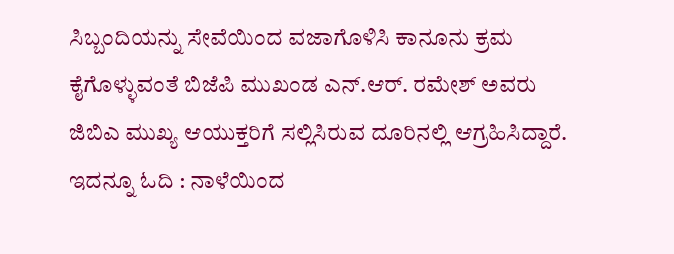ಸಿಬ್ಬಂದಿಯನ್ನು ಸೇವೆಯಿಂದ ವಜಾಗೊಳಿಸಿ ಕಾನೂನು ಕ್ರಮ ಕೈಗೊಳ್ಳುವಂತೆ ಬಿಜೆಪಿ ಮುಖಂಡ ಎನ್.ಆರ್. ರಮೇಶ್ ಅವರು ಜಿಬಿಎ ಮುಖ್ಯ ಆಯುಕ್ತರಿಗೆ ಸಲ್ಲಿಸಿರುವ ದೂರಿನಲ್ಲಿ ಆಗ್ರಹಿಸಿದ್ದಾರೆ.
ಇದನ್ನೂ ಓದಿ : ನಾಳೆಯಿಂದ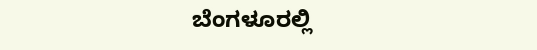ಬೆಂಗಳೂರಲ್ಲಿ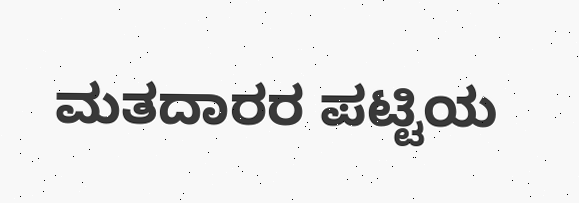ಮತದಾರರ ಪಟ್ಟಿಯ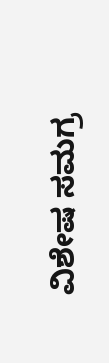ವಿಶೇಷ ಸಮಗ್ರ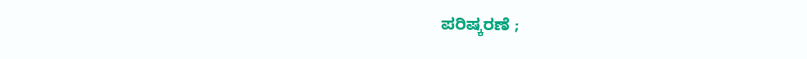ಪರಿಷ್ಕರಣೆ ;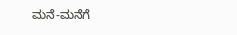ಮನೆ-ಮನೆಗೆ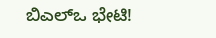ಬಿಎಲ್ಒ ಭೇಟಿ!